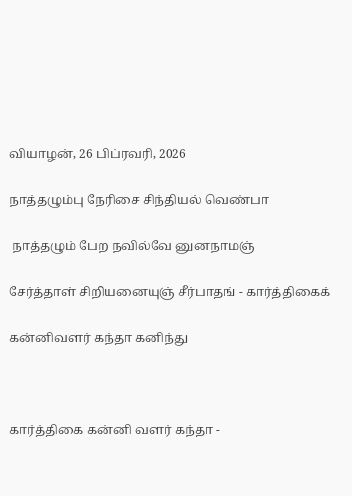வியாழன், 26 பிப்ரவரி, 2026

நாத்தழும்பு நேரிசை சிந்தியல் வெண்பா

 நாத்தழும் பேற நவில்வே னுனநாமஞ்

சேர்த்தாள் சிறியனையுஞ் சீர்பாதங் - கார்த்திகைக்

கன்னிவளர் கந்தா கனிந்து



கார்த்திகை கன்னி வளர் கந்தா -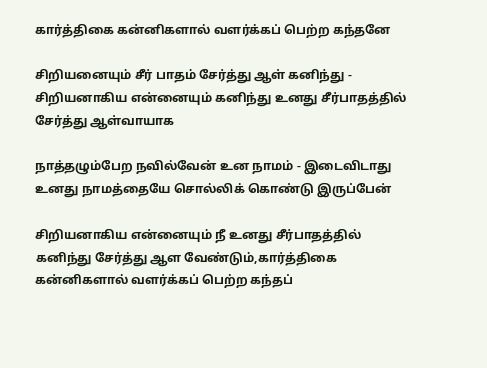கார்த்திகை கன்னிகளால் வளர்க்கப் பெற்ற கந்தனே

சிறியனையும் சீர் பாதம் சேர்த்து ஆள் கனிந்து - சிறியனாகிய என்னையும் கனிந்து உனது சீர்பாதத்தில் சேர்த்து ஆள்வாயாக

நாத்தழும்பேற நவில்வேன் உன நாமம் - இடைவிடாது உனது நாமத்தையே சொல்லிக் கொண்டு இருப்பேன்

சிறியனாகிய என்னையும் நீ உனது சீர்பாதத்தில் கனிந்து சேர்த்து ஆள வேண்டும்,கார்த்திகை கன்னிகளால் வளர்க்கப் பெற்ற கந்தப்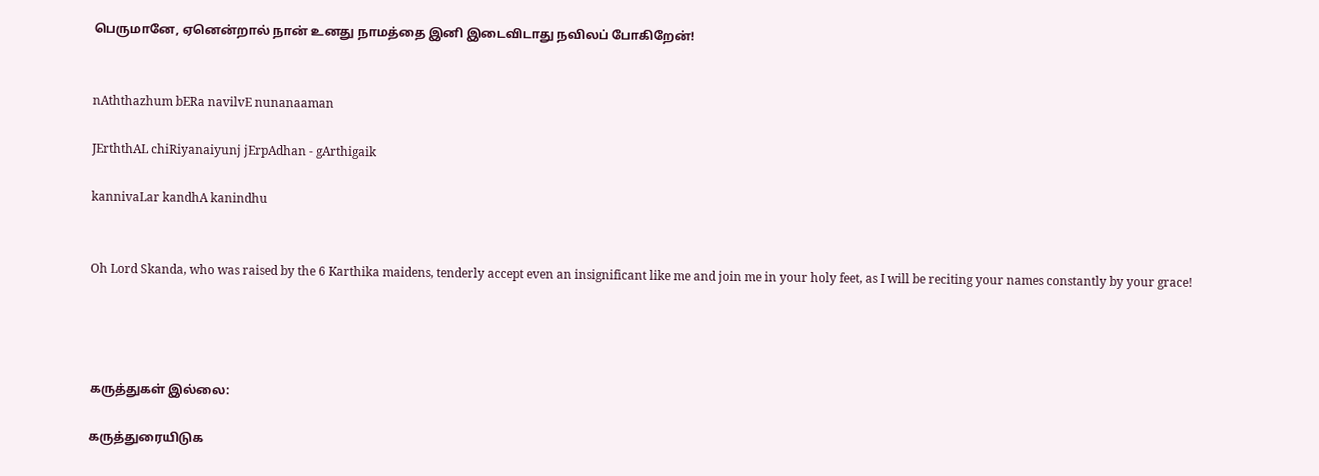பெருமானே, ஏனென்றால் நான் உனது நாமத்தை இனி இடைவிடாது நவிலப் போகிறேன்!


nAththazhum bERa navilvE nunanaaman

JErththAL chiRiyanaiyunj jErpAdhan - gArthigaik

kannivaLar kandhA kanindhu


Oh Lord Skanda, who was raised by the 6 Karthika maidens, tenderly accept even an insignificant like me and join me in your holy feet, as I will be reciting your names constantly by your grace!




கருத்துகள் இல்லை:

கருத்துரையிடுக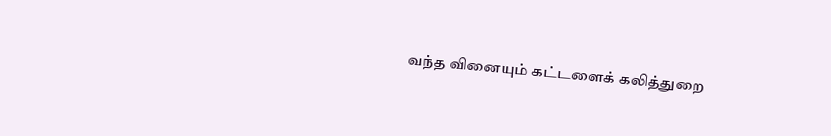வந்த வினையும் கட்டளைக் கலித்துறை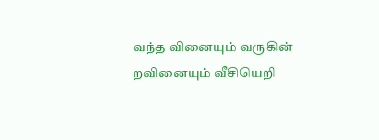வந்த வினையும் வருகின் றவினையும் வீசியெறி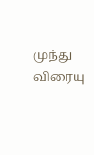முந்து விரையு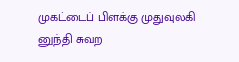முகட்டைப் பிளக்கு முதுவுலகி  னுந்தி சுவற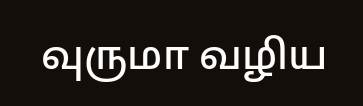வுருமா வழிய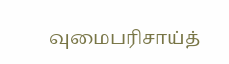வுமைபரிசாய்த்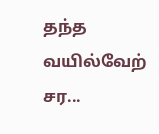தந்த வயில்வேற் சர...